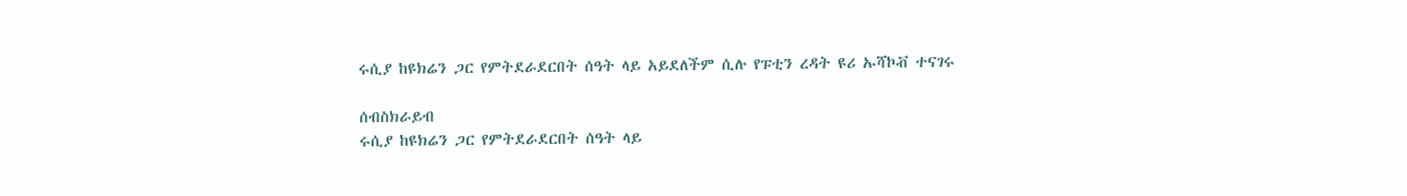ሩሲያ ከዩክሬን ጋር የምትደራደርበት ሰዓት ላይ አይደለችም ሲሉ የፑቲን ረዳት ዩሪ ኡሻኮቭ ተናገሩ

ሰብስክራይብ
ሩሲያ ከዩክሬን ጋር የምትደራደርበት ሰዓት ላይ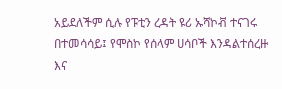አይደለችም ሲሉ የፑቲን ረዳት ዩሪ ኡሻኮቭ ተናገሩ በተመሳሳይ፤ የሞስኮ የሰላም ሀሳቦች እንዳልተሰረዙ እና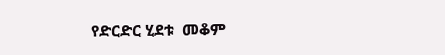የድርድር ሂደቱ  መቆም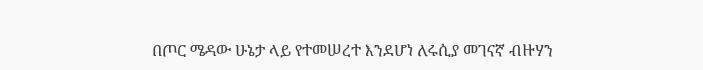በጦር ሜዳው ሁኔታ ላይ የተመሠረተ እንደሆነ ለሩሲያ መገናኛ ብዙሃን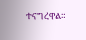ተናግረዋል።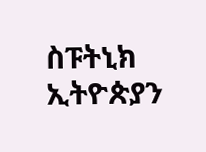ስፑትኒክ ኢትዮጵያን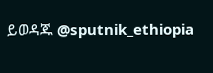ይወዳጁ @sputnik_ethiopia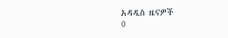አዳዲስ ዜናዎች
0